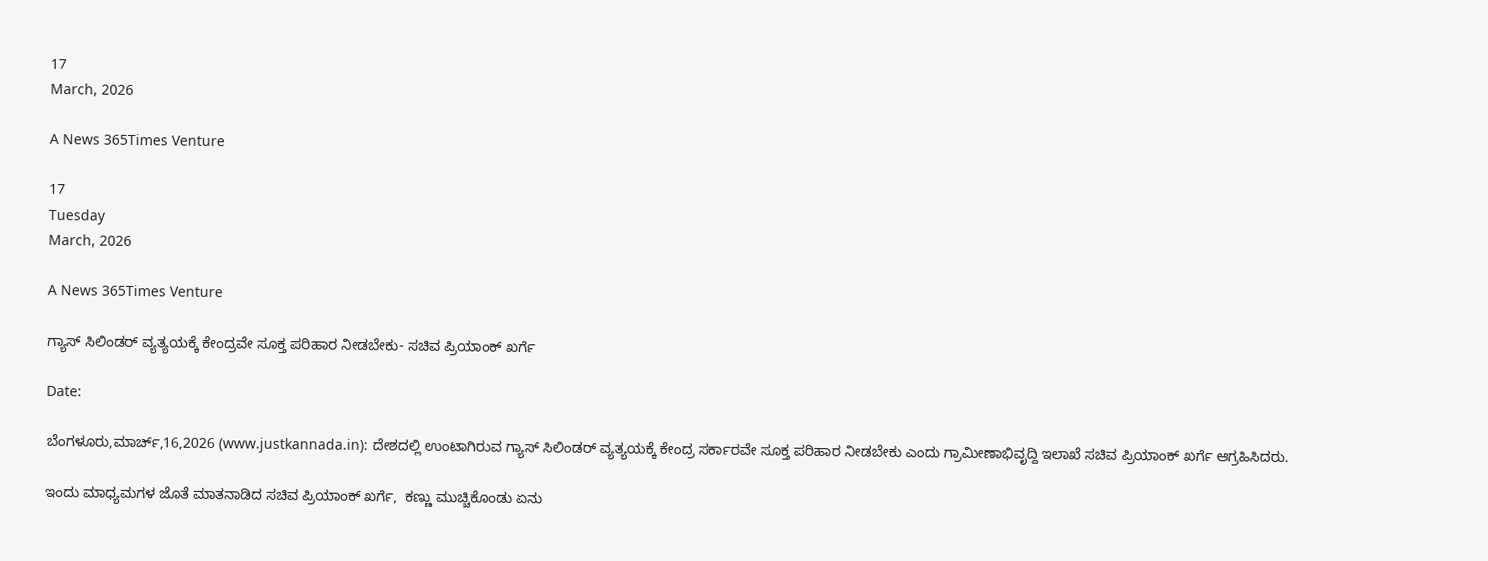17
March, 2026

A News 365Times Venture

17
Tuesday
March, 2026

A News 365Times Venture

ಗ್ಯಾಸ್ ಸಿಲಿಂಡರ್ ವ್ಯತ್ಯಯಕ್ಕೆ ಕೇಂದ್ರವೇ ಸೂಕ್ತ ಪರಿಹಾರ ನೀಡಬೇಕು- ಸಚಿವ ಪ್ರಿಯಾಂಕ್ ಖರ್ಗೆ

Date:

ಬೆಂಗಳೂರು,ಮಾರ್ಚ್,16,2026 (www.justkannada.in): ದೇಶದಲ್ಲಿ ಉಂಟಾಗಿರುವ ಗ್ಯಾಸ್ ಸಿಲಿಂಡರ್ ವ್ಯತ್ಯಯಕ್ಕೆ ಕೇಂದ್ರ ಸರ್ಕಾರವೇ ಸೂಕ್ತ ಪರಿಹಾರ ನೀಡಬೇಕು ಎಂದು ಗ್ರಾಮೀಣಾಭಿವೃದ್ದಿ ಇಲಾಖೆ ಸಚಿವ ಪ್ರಿಯಾಂಕ್ ಖರ್ಗೆ ಆಗ್ರಹಿಸಿದರು.

ಇಂದು ಮಾಧ್ಯಮಗಳ ಜೊತೆ ಮಾತನಾಡಿದ ಸಚಿವ ಪ್ರಿಯಾಂಕ್ ಖರ್ಗೆ,  ಕಣ್ಣು ಮುಚ್ಚಿಕೊಂಡು ಏನು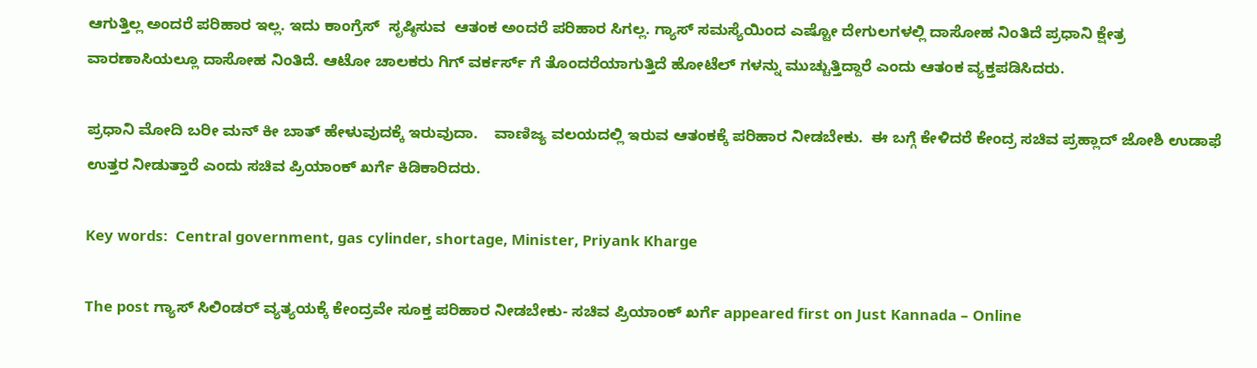ಆಗುತ್ತಿಲ್ಲ ಅಂದರೆ ಪರಿಹಾರ ಇಲ್ಲ. ಇದು ಕಾಂಗ್ರೆಸ್  ಸೃಷ್ಠಿಸುವ  ಆತಂಕ ಅಂದರೆ ಪರಿಹಾರ ಸಿಗಲ್ಲ. ಗ್ಯಾಸ್ ಸಮಸ್ಯೆಯಿಂದ ಎಷ್ಟೋ ದೇಗುಲಗಳಲ್ಲಿ ದಾಸೋಹ ನಿಂತಿದೆ ಪ್ರಧಾನಿ ಕ್ಷೇತ್ರ ವಾರಣಾಸಿಯಲ್ಲೂ ದಾಸೋಹ ನಿಂತಿದೆ. ಆಟೋ ಚಾಲಕರು ಗಿಗ್ ವರ್ಕರ್ಸ್ ಗೆ ತೊಂದರೆಯಾಗುತ್ತಿದೆ ಹೋಟೆಲ್ ಗಳನ್ನು ಮುಚ್ಚುತ್ತಿದ್ದಾರೆ ಎಂದು ಆತಂಕ ವ್ಯಕ್ತಪಡಿಸಿದರು.

ಪ್ರಧಾನಿ ಮೋದಿ ಬರೀ ಮನ್ ಕೀ ಬಾತ್ ಹೇಳುವುದಕ್ಕೆ ಇರುವುದಾ.    ವಾಣಿಜ್ಯ ವಲಯದಲ್ಲಿ ಇರುವ ಆತಂಕಕ್ಕೆ ಪರಿಹಾರ ನೀಡಬೇಕು.  ಈ ಬಗ್ಗೆ ಕೇಳಿದರೆ ಕೇಂದ್ರ ಸಚಿವ ಪ್ರಹ್ಲಾದ್ ಜೋಶಿ ಉಡಾಫೆ ಉತ್ತರ ನೀಡುತ್ತಾರೆ ಎಂದು ಸಚಿವ ಪ್ರಿಯಾಂಕ್ ಖರ್ಗೆ ಕಿಡಿಕಾರಿದರು.

Key words:  Central government, gas cylinder, shortage, Minister, Priyank Kharge

The post ಗ್ಯಾಸ್ ಸಿಲಿಂಡರ್ ವ್ಯತ್ಯಯಕ್ಕೆ ಕೇಂದ್ರವೇ ಸೂಕ್ತ ಪರಿಹಾರ ನೀಡಬೇಕು- ಸಚಿವ ಪ್ರಿಯಾಂಕ್ ಖರ್ಗೆ appeared first on Just Kannada – Online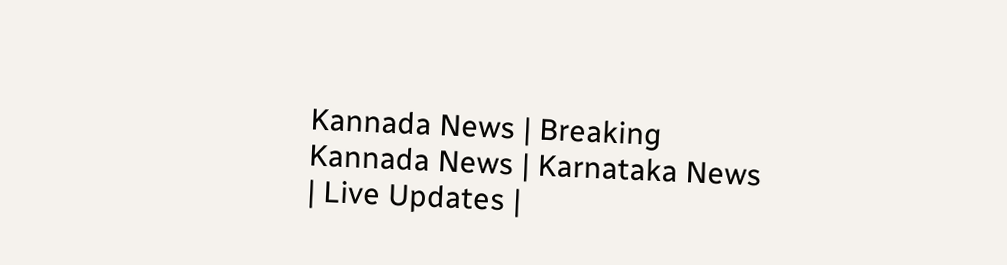Kannada News | Breaking Kannada News | Karnataka News | Live Updates |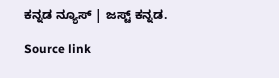ಕನ್ನಡ ನ್ಯೂಸ್ | ಜಸ್ಟ್ ಕನ್ನಡ.

Source link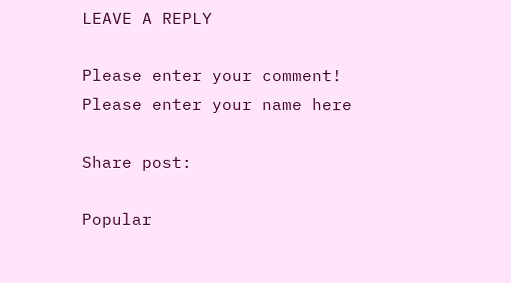LEAVE A REPLY

Please enter your comment!
Please enter your name here

Share post:

Popular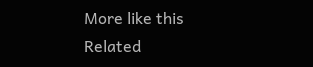More like this
Related